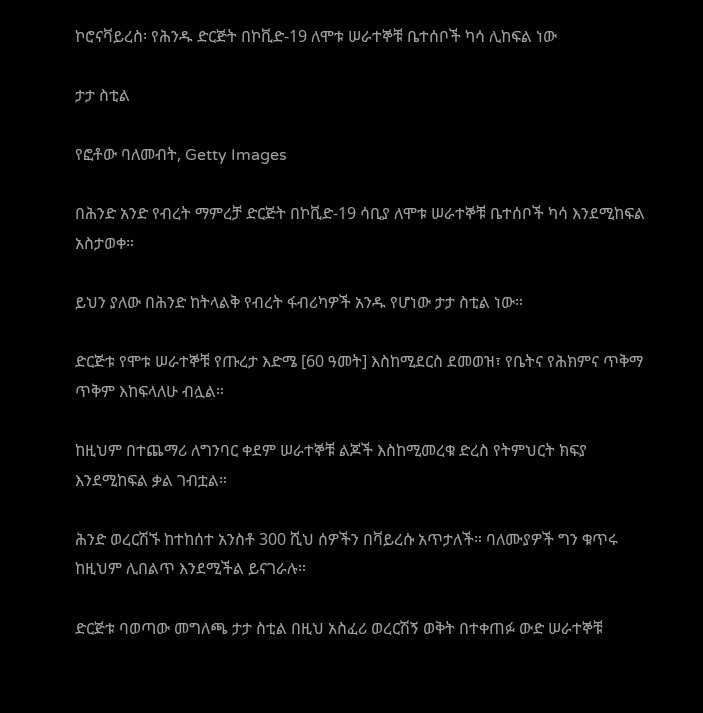ኮሮናቫይረስ፡ የሕንዱ ድርጅት በኮቪድ-19 ለሞቱ ሠራተኞቹ ቤተሰቦች ካሳ ሊከፍል ነው

ታታ ስቲል

የፎቶው ባለመብት, Getty Images

በሕንድ አንድ የብረት ማምረቻ ድርጅት በኮቪድ-19 ሳቢያ ለሞቱ ሠራተኞቹ ቤተሰቦች ካሳ እንደሚከፍል አስታወቀ።

ይህን ያለው በሕንድ ከትላልቅ የብረት ፋብሪካዎች አንዱ የሆነው ታታ ስቲል ነው።

ድርጅቱ የሞቱ ሠራተኞቹ የጡረታ እድሜ [60 ዓመት] እስከሚደርስ ደመወዝ፣ የቤትና የሕክምና ጥቅማ ጥቅም እከፍላለሁ ብሏል።

ከዚህም በተጨማሪ ለግንባር ቀደም ሠራተኞቹ ልጆች እስከሚመረቁ ድረስ የትምህርት ክፍያ እንደሚከፍል ቃል ገብቷል።

ሕንድ ወረርሽኙ ከተከሰተ አንስቶ 300 ሺህ ሰዎችን በቫይረሱ አጥታለች። ባለሙያዎች ግን ቁጥሩ ከዚህም ሊበልጥ እንደሚችል ይናገራሉ።

ድርጅቱ ባወጣው መግለጫ ታታ ስቲል በዚህ አስፈሪ ወረርሽኝ ወቅት በተቀጠፉ ውድ ሠራተኞቹ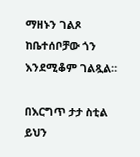ማዘኑን ገልጾ ከቤተሰቦቻው ጎን እንደሚቆም ገልጿል።

በእርግጥ ታታ ስቲል ይህን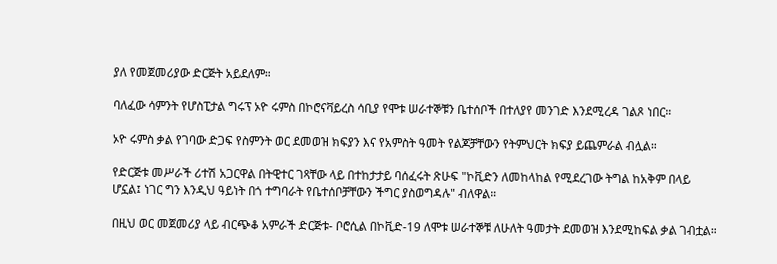ያለ የመጀመሪያው ድርጅት አይደለም።

ባለፈው ሳምንት የሆስፒታል ግሩፕ ኦዮ ሩምስ በኮሮናቫይረስ ሳቢያ የሞቱ ሠራተኞቹን ቤተሰቦች በተለያየ መንገድ እንደሚረዳ ገልጾ ነበር።

ኦዮ ሩምስ ቃል የገባው ድጋፍ የስምንት ወር ደመወዝ ክፍያን እና የአምስት ዓመት የልጆቻቸውን የትምህርት ክፍያ ይጨምራል ብሏል።

የድርጅቱ መሥራች ሪተሽ አጋርዋል በትዊተር ገጻቸው ላይ በተከታታይ ባሰፈሩት ጽሁፍ "ኮቪድን ለመከላከል የሚደረገው ትግል ከአቅም በላይ ሆኗል፤ ነገር ግን እንዲህ ዓይነት በጎ ተግባራት የቤተሰቦቻቸውን ችግር ያስወግዳሉ" ብለዋል።

በዚህ ወር መጀመሪያ ላይ ብርጭቆ አምራች ድርጅቱ- ቦሮሲል በኮቪድ-19 ለሞቱ ሠራተኞቹ ለሁለት ዓመታት ደመወዝ እንደሚከፍል ቃል ገብቷል።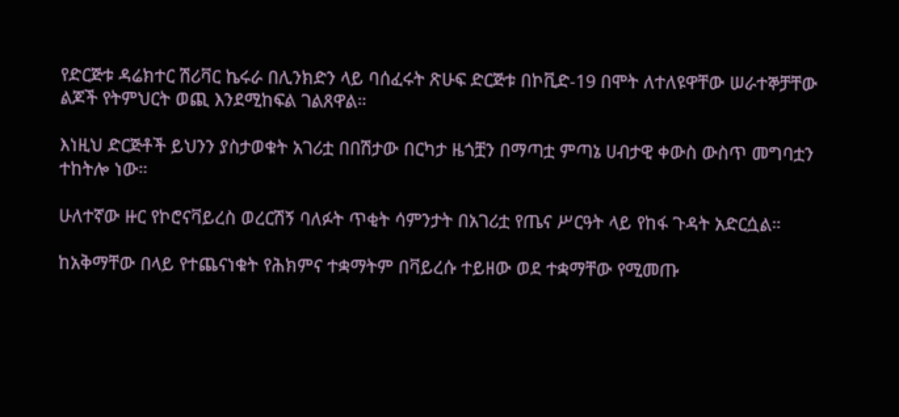የድርጅቱ ዳሬክተር ሽሪቫር ኬሩራ በሊንክድን ላይ ባሰፈሩት ጽሁፍ ድርጅቱ በኮቪድ-19 በሞት ለተለዩዋቸው ሠራተኞቻቸው ልጆች የትምህርት ወጪ እንደሚከፍል ገልጸዋል።

እነዚህ ድርጅቶች ይህንን ያስታወቁት አገሪቷ በበሽታው በርካታ ዜጎቿን በማጣቷ ምጣኔ ሀብታዊ ቀውስ ውስጥ መግባቷን ተከትሎ ነው።

ሁለተኛው ዙር የኮሮናቫይረስ ወረርሽኝ ባለፉት ጥቂት ሳምንታት በአገሪቷ የጤና ሥርዓት ላይ የከፋ ጉዳት አድርሷል።

ከአቅማቸው በላይ የተጨናነቁት የሕክምና ተቋማትም በቫይረሱ ተይዘው ወደ ተቋማቸው የሚመጡ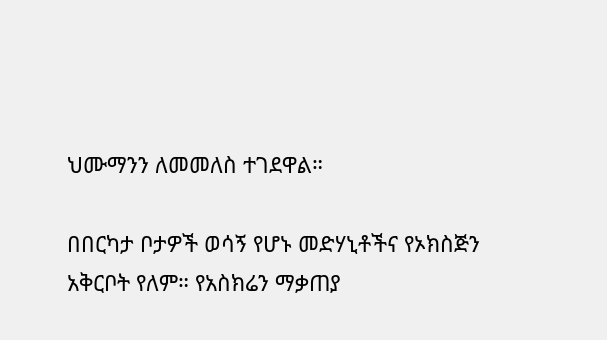ህሙማንን ለመመለስ ተገደዋል።

በበርካታ ቦታዎች ወሳኝ የሆኑ መድሃኒቶችና የኦክስጅን አቅርቦት የለም። የአስክሬን ማቃጠያ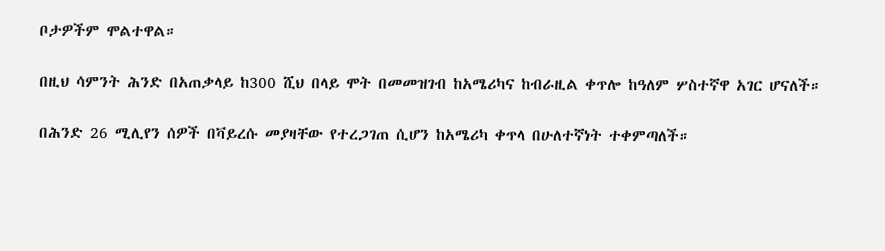ቦታዎችም ሞልተዋል።

በዚህ ሳምንት ሕንድ በአጠቃላይ ከ300 ሺህ በላይ ሞት በመመዝገብ ከአሜሪካና ከብራዚል ቀጥሎ ከዓለም ሦስተኛዋ አገር ሆናለች።

በሕንድ 26 ሚሊየን ሰዎች በቫይረሱ መያዛቸው የተረጋገጠ ሲሆን ከአሜሪካ ቀጥላ በሁለተኛነት ተቀምጣለች።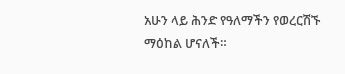አሁን ላይ ሕንድ የዓለማችን የወረርሽኙ ማዕከል ሆናለች።